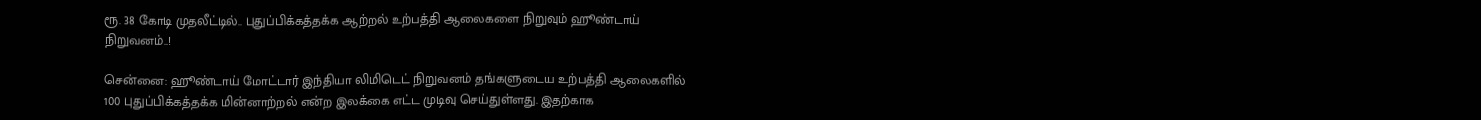ரூ. 38 கோடி முதலீட்டில்.. புதுப்பிக்கத்தக்க ஆற்றல் உற்பத்தி ஆலைகளை நிறுவும் ஹூண்டாய் நிறுவனம்..!

சென்னை: ஹூண்டாய் மோட்டார் இந்தியா லிமிடெட் நிறுவனம் தங்களுடைய உற்பத்தி ஆலைகளில் 100 புதுப்பிக்கத்தக்க மின்னாற்றல் என்ற இலக்கை எட்ட முடிவு செய்துள்ளது. இதற்காக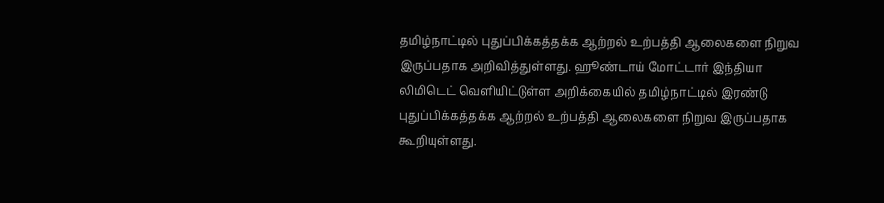தமிழ்நாட்டில் புதுப்பிக்கத்தக்க ஆற்றல் உற்பத்தி ஆலைகளை நிறுவ இருப்பதாக அறிவித்துள்ளது. ஹூண்டாய் மோட்டார் இந்தியா லிமிடெட் வெளியிட்டுள்ள அறிக்கையில் தமிழ்நாட்டில் இரண்டு புதுப்பிக்கத்தக்க ஆற்றல் உற்பத்தி ஆலைகளை நிறுவ இருப்பதாக கூறியுள்ளது.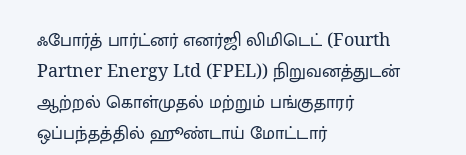ஃபோர்த் பார்ட்னர் எனர்ஜி லிமிடெட் (Fourth Partner Energy Ltd (FPEL)) நிறுவனத்துடன் ஆற்றல் கொள்முதல் மற்றும் பங்குதாரர் ஒப்பந்தத்தில் ஹூண்டாய் மோட்டார்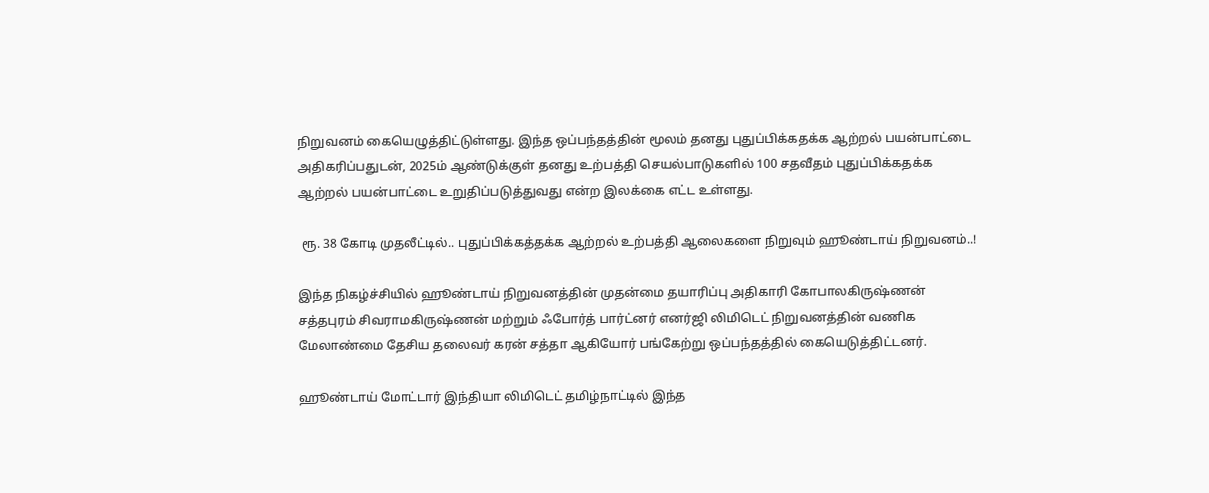நிறுவனம் கையெழுத்திட்டுள்ளது. இந்த ஒப்பந்தத்தின் மூலம் தனது புதுப்பிக்கதக்க ஆற்றல் பயன்பாட்டை அதிகரிப்பதுடன், 2025ம் ஆண்டுக்குள் தனது உற்பத்தி செயல்பாடுகளில் 100 சதவீதம் புதுப்பிக்கதக்க ஆற்றல் பயன்பாட்டை உறுதிப்படுத்துவது என்ற இலக்கை எட்ட உள்ளது.

 ரூ. 38 கோடி முதலீட்டில்.. புதுப்பிக்கத்தக்க ஆற்றல் உற்பத்தி ஆலைகளை நிறுவும் ஹூண்டாய் நிறுவனம்..!

இந்த நிகழ்ச்சியில் ஹூண்டாய் நிறுவனத்தின் முதன்மை தயாரிப்பு அதிகாரி கோபாலகிருஷ்ணன் சத்தபுரம் சிவராமகிருஷ்ணன் மற்றும் ஃபோர்த் பார்ட்னர் எனர்ஜி லிமிடெட் நிறுவனத்தின் வணிக மேலாண்மை தேசிய தலைவர் கரன் சத்தா ஆகியோர் பங்கேற்று ஒப்பந்தத்தில் கையெடுத்திட்டனர்.

ஹூண்டாய் மோட்டார் இந்தியா லிமிடெட் தமிழ்நாட்டில் இந்த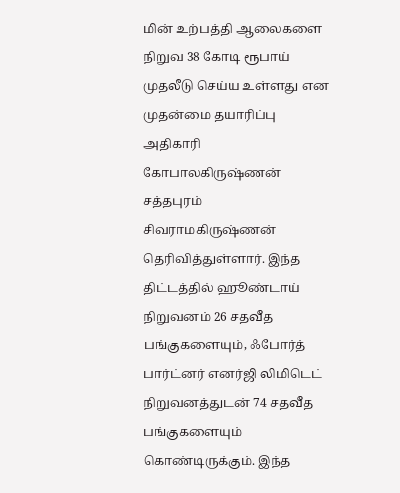மின் உற்பத்தி ஆலைகளை நிறுவ 38 கோடி ரூபாய் முதலீடு செய்ய உள்ளது என முதன்மை தயாரிப்பு அதிகாரி கோபாலகிருஷ்ணன் சத்தபுரம் சிவராமகிருஷ்ணன் தெரிவித்துள்ளார். இந்த திட்டத்தில் ஹூண்டாய் நிறுவனம் 26 சதவீத பங்குகளையும், ஃபோர்த் பார்ட்னர் எனர்ஜி லிமிடெட் நிறுவனத்துடன் 74 சதவீத பங்குகளையும் கொண்டிருக்கும். இந்த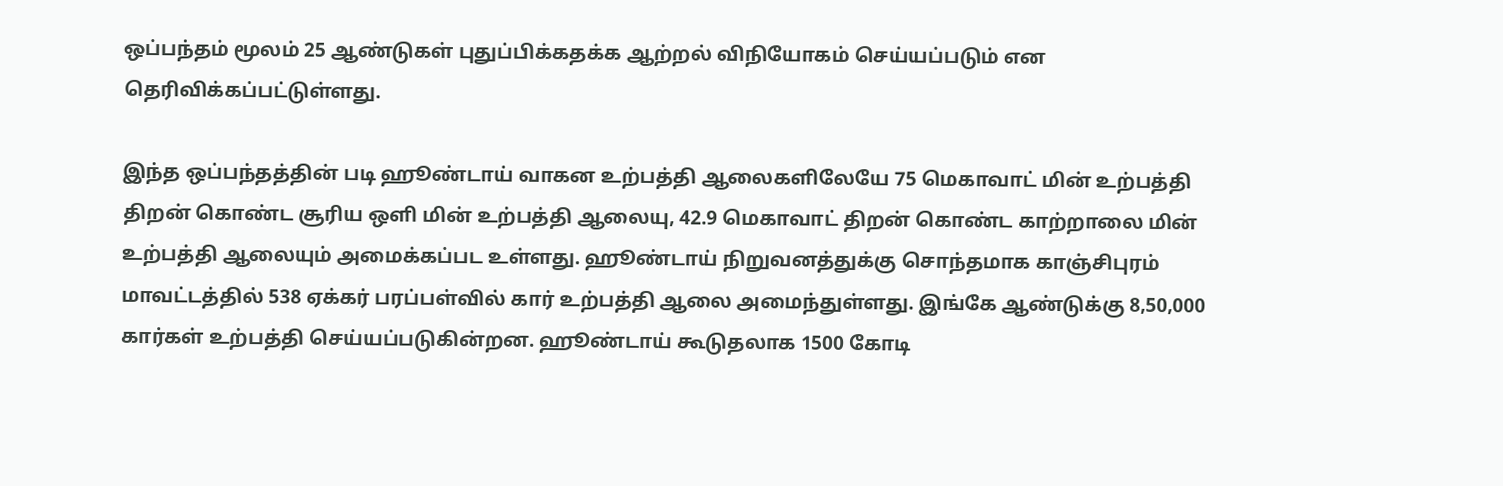ஒப்பந்தம் மூலம் 25 ஆண்டுகள் புதுப்பிக்கதக்க ஆற்றல் விநியோகம் செய்யப்படும் என தெரிவிக்கப்பட்டுள்ளது.

இந்த ஒப்பந்தத்தின் படி ஹூண்டாய் வாகன உற்பத்தி ஆலைகளிலேயே 75 மெகாவாட் மின் உற்பத்தி திறன் கொண்ட சூரிய ஒளி மின் உற்பத்தி ஆலையு, 42.9 மெகாவாட் திறன் கொண்ட காற்றாலை மின் உற்பத்தி ஆலையும் அமைக்கப்பட உள்ளது. ஹூண்டாய் நிறுவனத்துக்கு சொந்தமாக காஞ்சிபுரம் மாவட்டத்தில் 538 ஏக்கர் பரப்பள்வில் கார் உற்பத்தி ஆலை அமைந்துள்ளது. இங்கே ஆண்டுக்கு 8,50,000 கார்கள் உற்பத்தி செய்யப்படுகின்றன. ஹூண்டாய் கூடுதலாக 1500 கோடி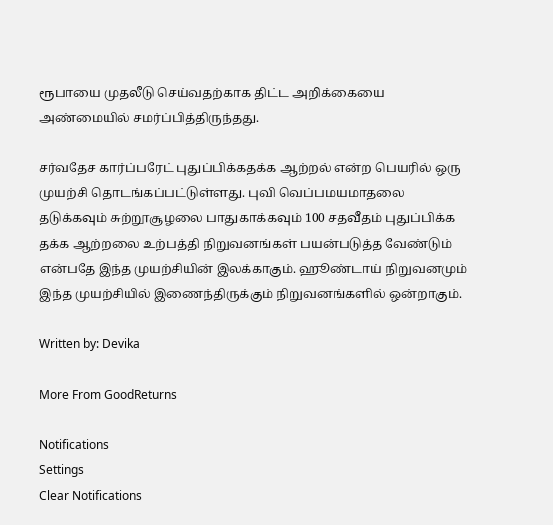ரூபாயை முதலீடு செய்வதற்காக திட்ட அறிக்கையை அண்மையில் சமர்ப்பித்திருந்தது.

சர்வதேச கார்ப்பரேட் புதுப்பிக்கதக்க ஆற்றல் என்ற பெயரில் ஒரு முயற்சி தொடங்கப்பட்டுள்ளது. புவி வெப்பமயமாதலை தடுக்கவும் சுற்றூசூழலை பாதுகாக்கவும் 100 சதவீதம் புதுப்பிக்க தக்க ஆற்றலை உற்பத்தி நிறுவனங்கள் பயன்படுத்த வேண்டும் என்பதே இந்த முயற்சியின் இலக்காகும். ஹூண்டாய் நிறுவனமும் இந்த முயற்சியில் இணைந்திருக்கும் நிறுவனங்களில் ஒன்றாகும்.

Written by: Devika

More From GoodReturns

Notifications
Settings
Clear Notifications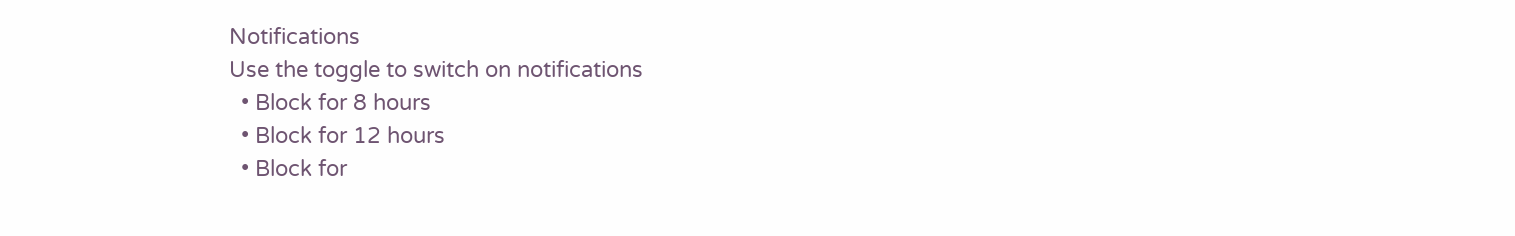Notifications
Use the toggle to switch on notifications
  • Block for 8 hours
  • Block for 12 hours
  • Block for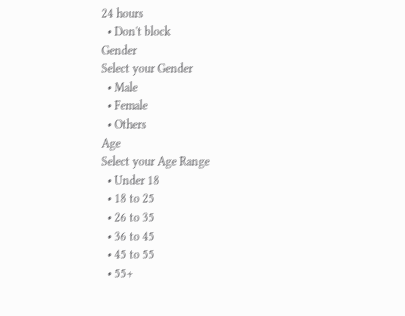24 hours
  • Don't block
Gender
Select your Gender
  • Male
  • Female
  • Others
Age
Select your Age Range
  • Under 18
  • 18 to 25
  • 26 to 35
  • 36 to 45
  • 45 to 55
  • 55+